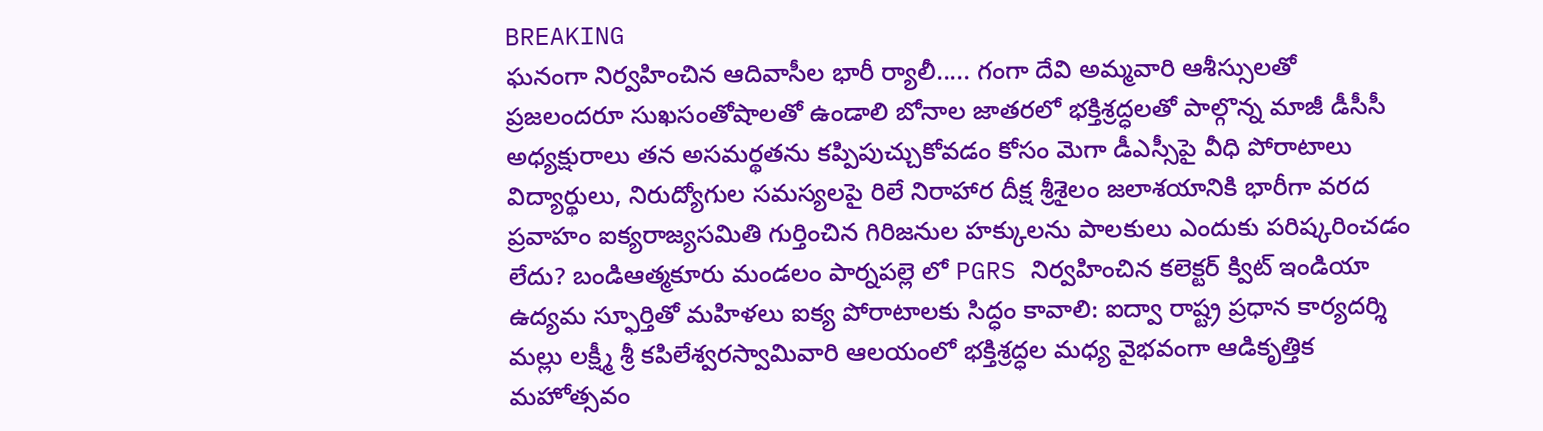BREAKING
ఘనంగా నిర్వహించిన ఆదివాసీల భారీ ర్యాలీ..... గంగా దేవి అమ్మవారి ఆశీస్సులతో ప్రజలందరూ సుఖసంతోషాలతో ఉండాలి బోనాల జాతరలో భక్తిశ్రద్ధలతో పాల్గొన్న మాజీ డీసీసీ అధ్యక్షురాలు తన అసమర్థతను కప్పిపుచ్చుకోవడం కోసం మెగా డీఎస్సీపై వీధి పోరాటాలు విద్యార్థులు, నిరుద్యోగుల సమస్యలపై రిలే నిరాహార దీక్ష శ్రీశైలం జలాశయానికి భారీగా వరద ప్రవాహం ఐక్యరాజ్యసమితి గుర్తించిన గిరిజనుల హక్కులను పాలకులు ఎందుకు పరిష్కరించడం లేదు? బండిఆత్మకూరు మండలం పార్నపల్లె లో PGRS నిర్వహించిన కలెక్టర్ క్విట్ ఇండియా ఉద్యమ స్ఫూర్తితో మహిళలు ఐక్య పోరాటాలకు సిద్ధం కావాలి: ఐద్వా రాష్ట్ర ప్రధాన కార్యదర్శి మల్లు లక్ష్మీ శ్రీ కపిలేశ్వరస్వామివారి ఆలయంలో భక్తిశ్రద్ధల మధ్య వైభవంగా ఆడికృత్తిక మహోత్సవం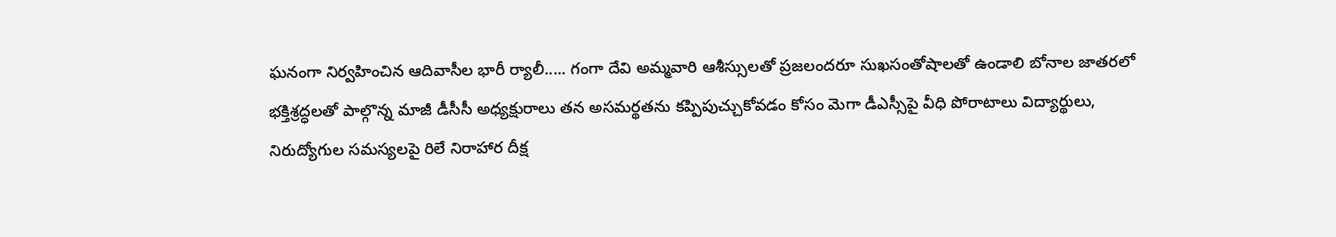ఘనంగా నిర్వహించిన ఆదివాసీల భారీ ర్యాలీ..... గంగా దేవి అమ్మవారి ఆశీస్సులతో ప్రజలందరూ సుఖసంతోషాలతో ఉండాలి బోనాల జాతరలో భక్తిశ్రద్ధలతో పాల్గొన్న మాజీ డీసీసీ అధ్యక్షురాలు తన అసమర్థతను కప్పిపుచ్చుకోవడం కోసం మెగా డీఎస్సీపై వీధి పోరాటాలు విద్యార్థులు, నిరుద్యోగుల సమస్యలపై రిలే నిరాహార దీక్ష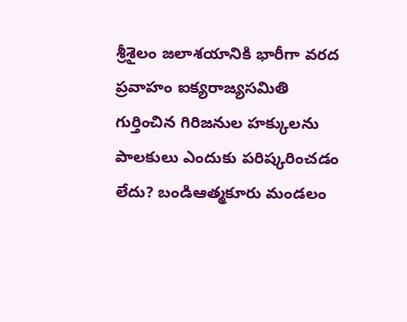శ్రీశైలం జలాశయానికి భారీగా వరద ప్రవాహం ఐక్యరాజ్యసమితి గుర్తించిన గిరిజనుల హక్కులను పాలకులు ఎందుకు పరిష్కరించడం లేదు? బండిఆత్మకూరు మండలం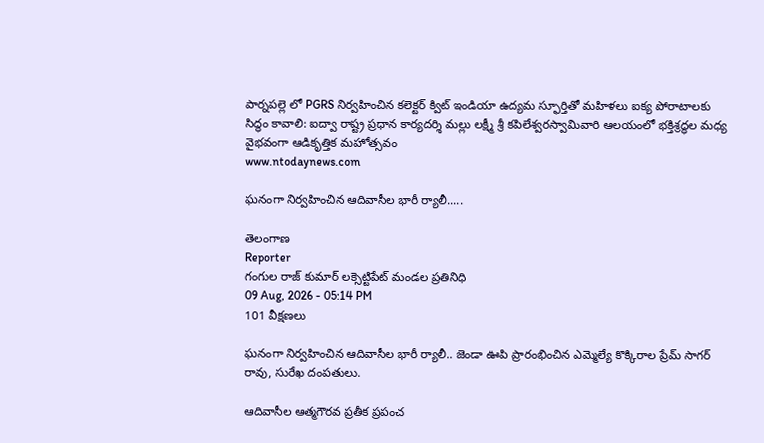పార్నపల్లె లో PGRS నిర్వహించిన కలెక్టర్ క్విట్ ఇండియా ఉద్యమ స్ఫూర్తితో మహిళలు ఐక్య పోరాటాలకు సిద్ధం కావాలి: ఐద్వా రాష్ట్ర ప్రధాన కార్యదర్శి మల్లు లక్ష్మీ శ్రీ కపిలేశ్వరస్వామివారి ఆలయంలో భక్తిశ్రద్ధల మధ్య వైభవంగా ఆడికృత్తిక మహోత్సవం
www.ntodaynews.com

ఘనంగా నిర్వహించిన ఆదివాసీల భారీ ర్యాలీ.....

తెలంగాణ
Reporter
గంగుల రాజ్ కుమార్ లక్సెట్టిపేట్ మండల ప్రతినిధి
09 Aug, 2026 - 05:14 PM
101 వీక్షణలు

ఘనంగా నిర్వహించిన ఆదివాసీల భారీ ర్యాలీ.. జెండా ఊపి ప్రారంభించిన ఎమ్మెల్యే కొక్కిరాల ప్రేమ్ సాగర్ రావు, సురేఖ దంపతులు.

ఆదివాసీల ఆత్మగౌరవ ప్రతీక ప్రపంచ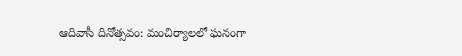ఆదివాసీ దినోత్సవం: మంచిర్యాలలో ఘనంగా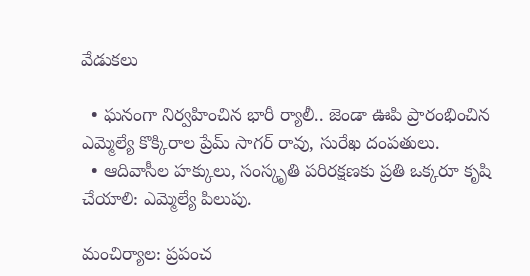వేడుకలు

  • ఘనంగా నిర్వహించిన భారీ ర్యాలీ.. జెండా ఊపి ప్రారంభించిన ఎమ్మెల్యే కొక్కిరాల ప్రేమ్ సాగర్ రావు, సురేఖ దంపతులు.
  • ఆదివాసీల హక్కులు, సంస్కృతి పరిరక్షణకు ప్రతి ఒక్కరూ కృషి చేయాలి: ఎమ్మెల్యే పిలుపు.

మంచిర్యాల: ప్రపంచ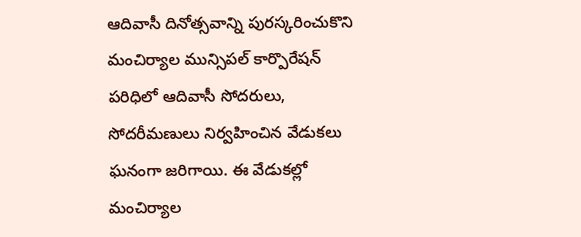ఆదివాసీ దినోత్సవాన్ని పురస్కరించుకొని మంచిర్యాల మున్సిపల్ కార్పొరేషన్ పరిధిలో ఆదివాసీ సోదరులు, సోదరీమణులు నిర్వహించిన వేడుకలు ఘనంగా జరిగాయి. ఈ వేడుకల్లో మంచిర్యాల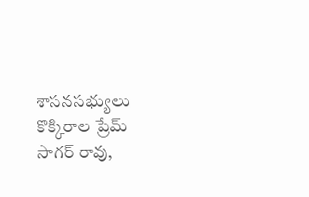శాసనసభ్యులు కొక్కిరాల ప్రేమ్ సాగర్ రావు,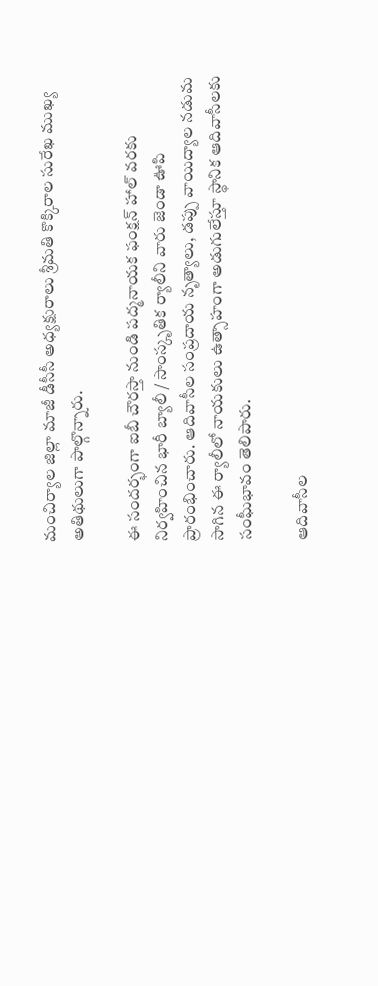మంచిర్యాల జిల్లా మాజీ డీసీసీ అధ్యక్షురాలు శ్రీమతి కొక్కిరాల సురేఖ ముఖ్య అతిథులుగా పాల్గొన్నారు.

ఈ సందర్భంగా ఐబీ చౌరస్తా నుండి పద్మనాయక ఫంక్షన్ హాల్ వరకు నిర్వహించిన భారీ బ్యాలీ / సాంస్కృతిక ర్యాలీని వారు జెండా ఊపి ప్రారంభించారు. ఆదివాసీల సంప్రదాయ నృత్యాలు, డప్పు వాయిద్యాల నడుమ సాగిన ఈ ర్యాలీలో నాయకులు ఉత్సాహంగా అడుగులేస్తూ స్థానిక ఆదివాసీలకు సంఘీభావం తెలిపారు.

ఆదివాసీల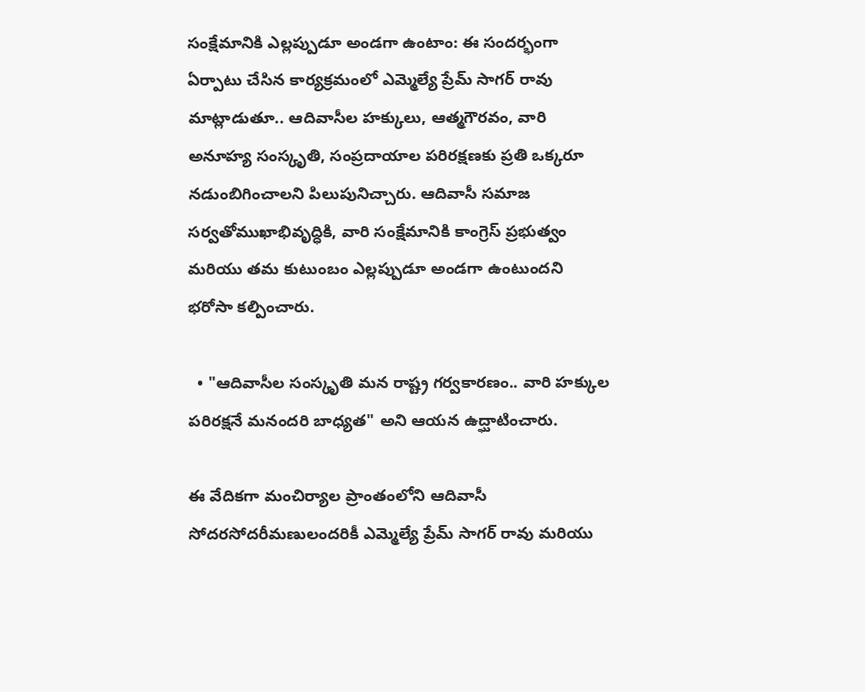సంక్షేమానికి ఎల్లప్పుడూ అండగా ఉంటాం: ఈ సందర్భంగా ఏర్పాటు చేసిన కార్యక్రమంలో ఎమ్మెల్యే ప్రేమ్ సాగర్ రావు మాట్లాడుతూ.. ఆదివాసీల హక్కులు, ఆత్మగౌరవం, వారి అనూహ్య సంస్కృతి, సంప్రదాయాల పరిరక్షణకు ప్రతి ఒక్కరూ నడుంబిగించాలని పిలుపునిచ్చారు. ఆదివాసీ సమాజ సర్వతోముఖాభివృద్ధికి, వారి సంక్షేమానికి కాంగ్రెస్ ప్రభుత్వం మరియు తమ కుటుంబం ఎల్లప్పుడూ అండగా ఉంటుందని భరోసా కల్పించారు.

  • "ఆదివాసీల సంస్కృతి మన రాష్ట్ర గర్వకారణం.. వారి హక్కుల పరిరక్షనే మనందరి బాధ్యత" అని ఆయన ఉద్ఘాటించారు.

ఈ వేదికగా మంచిర్యాల ప్రాంతంలోని ఆదివాసీ సోదరసోదరీమణులందరికీ ఎమ్మెల్యే ప్రేమ్ సాగర్ రావు మరియు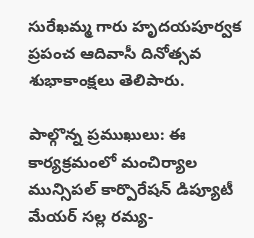సురేఖమ్మ గారు హృదయపూర్వక ప్రపంచ ఆదివాసీ దినోత్సవ శుభాకాంక్షలు తెలిపారు.

పాల్గొన్న ప్రముఖులు: ఈ కార్యక్రమంలో మంచిర్యాల మున్సిపల్ కార్పొరేషన్ డిప్యూటీ మేయర్ సల్ల రమ్య-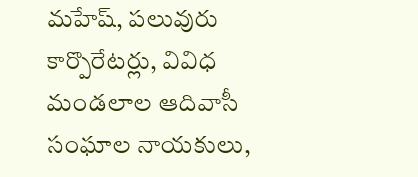మహేష్, పలువురు కార్పొరేటర్లు, వివిధ మండలాల ఆదివాసీ సంఘాల నాయకులు,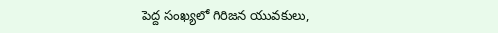పెద్ద సంఖ్యలో గిరిజన యువకులు,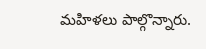మహిళలు పాల్గొన్నారు.